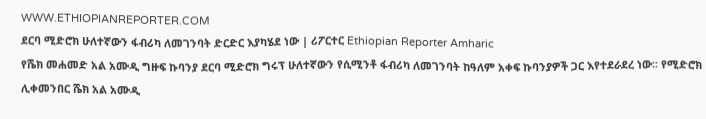WWW.ETHIOPIANREPORTER.COM
ደርባ ሚድሮክ ሁለተኛውን ፋብሪካ ለመገንባት ድርድር እያካሄደ ነው | ሪፖርተር Ethiopian Reporter Amharic
የሼክ መሐመድ አል አሙዲ ግዙፍ ኩባንያ ደርባ ሚድሮክ ግሩፕ ሁለተኛውን የሲሚንቶ ፋብሪካ ለመገንባት ከዓለም አቀፍ ኩባንያዎች ጋር እየተደራደረ ነው፡፡ የሚድሮክ ሊቀመንበር ሼክ አል አሙዲ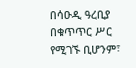በሳዑዲ ዓረቢያ በቁጥጥር ሥር የሚገኙ ቢሆንም፣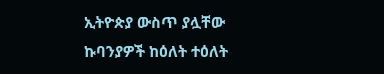ኢትዮጵያ ውስጥ ያሏቸው ኩባንያዎች ከዕለት ተዕለት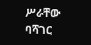ሥራቸው ባሻገር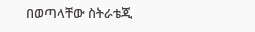በወጣላቸው ስትራቴጂ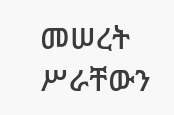መሠረት ሥራቸውን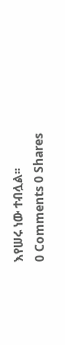እየሠሩ ነው ተብሏል፡፡
0 Comments 0 Shares